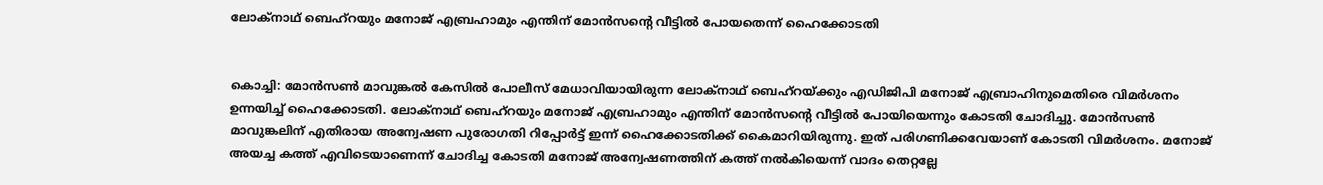ലോക്നാഥ് ബെഹ്റയും മനോജ് എബ്രഹാമും എന്തിന് മോൻസന്‍റെ വീട്ടിൽ പോയതെന്ന് ഹൈക്കോടതി


കൊച്ചി: മോൻസൺ മാവുങ്കൽ കേസിൽ പോലീസ് മേധാവിയായിരുന്ന ലോക്നാഥ് ബെഹ്റയ്ക്കും എഡിജിപി മനോജ് എബ്രാഹിനുമെതിരെ വിമർശനം ഉന്നയിച്ച് ഹൈക്കോടതി. ലോക്നാഥ് ബെഹ്റയും മനോജ് എബ്രഹാമും എന്തിന് മോൻസന്‍റെ വീട്ടിൽ പോയിയെന്നും കോടതി ചോദിച്ചു. മോൻസൺ മാവുങ്കലിന് എതിരായ അന്വേഷണ പുരോഗതി റിപ്പോർട്ട്‌ ഇന്ന് ഹൈക്കോടതിക്ക് കൈമാറിയിരുന്നു. ഇത് പരിഗണിക്കവേയാണ് കോടതി വിമർശനം. മനോജ് അയച്ച കത്ത് എവിടെയാണെന്ന് ചോദിച്ച കോടതി മനോജ് അന്വേഷണത്തിന് കത്ത് നൽകിയെന്ന് വാദം തെറ്റല്ലേ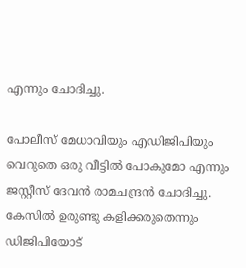എന്നും ചോദിച്ചു.

പോലീസ് മേധാവിയും എഡിജിപിയും വെറുതെ ഒരു വീട്ടിൽ പോകുമോ എന്നും ജസ്റ്റീസ് ദേവൻ രാമചന്ദ്രൻ ചോദിച്ചു. കേസിൽ ഉരുണ്ടു കളിക്കരുതെന്നും ഡിജിപിയോട്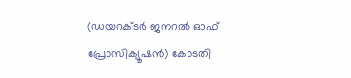(ഡയറക്ടർ ജനറൽ ഓഫ് പ്രോസിക്യൂഷൻ) കോടതി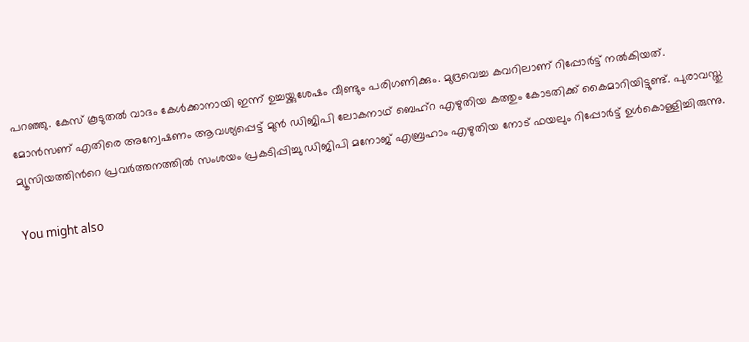പറഞ്ഞു. കേസ് കൂടുതൽ വാദം കേൾക്കാനായി ഇന്ന് ഉച്ചയ്ക്കുശേഷം വീണ്ടും പരിഗണിക്കും. മുദ്രവെച്ച കവറിലാണ് റിപ്പോർട്ട്‌ നൽകിയത്. മോൻസണ് എതിരെ അന്വേഷണം ആവശ്യപ്പെട്ട് മുൻ ഡിജിപി ലോകനാഥ് ബെഹ്റ എഴുതിയ കത്തും കോടതിക്ക് കൈമാറിയിട്ടുണ്ട്. പുരാവസ്തു മ്യൂസിയത്തിന്‍റെ പ്രവർത്തനത്തിൽ സംശയം പ്രകടിപ്പിച്ചു ഡിജിപി മനോജ്‌ എബ്രഹാം എഴുതിയ നോട് ഫയലും റിപ്പോർട്ട്‌ ഉൾകൊള്ളിച്ചിരുന്നു.

You might also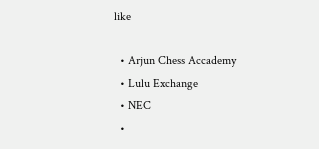like

  • Arjun Chess Accademy
  • Lulu Exchange
  • NEC
  •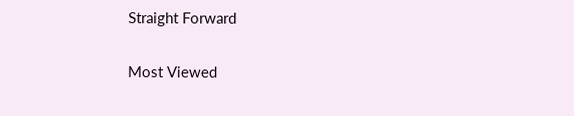Straight Forward

Most Viewed